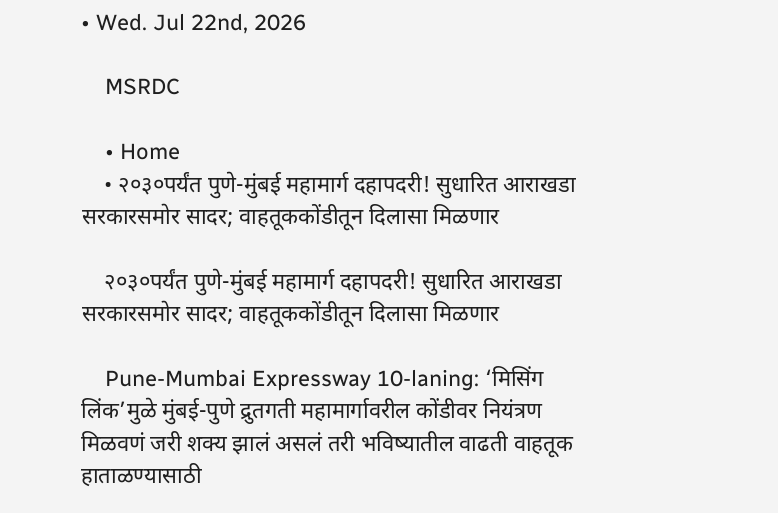• Wed. Jul 22nd, 2026

    MSRDC

    • Home
    • २०३०पर्यंत पुणे-मुंबई महामार्ग दहापदरी! सुधारित आराखडा सरकारसमोर सादर; वाहतूककोंडीतून दिलासा मिळणार

    २०३०पर्यंत पुणे-मुंबई महामार्ग दहापदरी! सुधारित आराखडा सरकारसमोर सादर; वाहतूककोंडीतून दिलासा मिळणार

    Pune-Mumbai Expressway 10-laning: ‘मिसिंग लिंक’मुळे मुंबई-पुणे द्रुतगती महामार्गावरील कोंडीवर नियंत्रण मिळवणं जरी शक्य झालं असलं तरी भविष्यातील वाढती वाहतूक हाताळण्यासाठी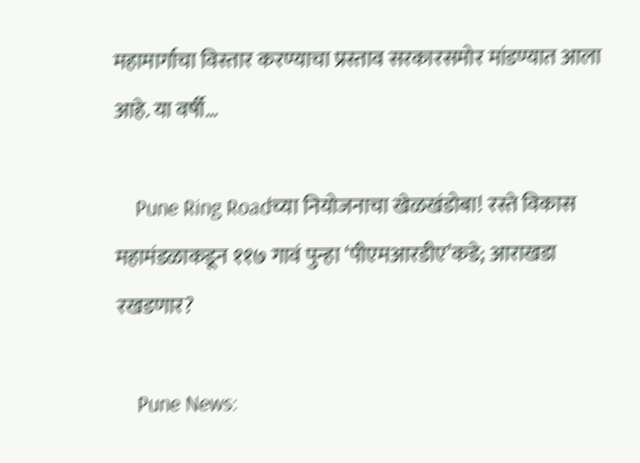महामार्गाचा विस्तार करण्याचा प्रस्ताव सरकारसमोर मांडण्यात आला आहे. या वर्षी…

    Pune Ring Roadच्या नियोजनाचा खेळखंडोबा! रस्ते विकास महामंडळाकडून ११७ गावं पुन्हा ‘पीएमआरडीए’कडे; आराखडा रखडणार?

    Pune News: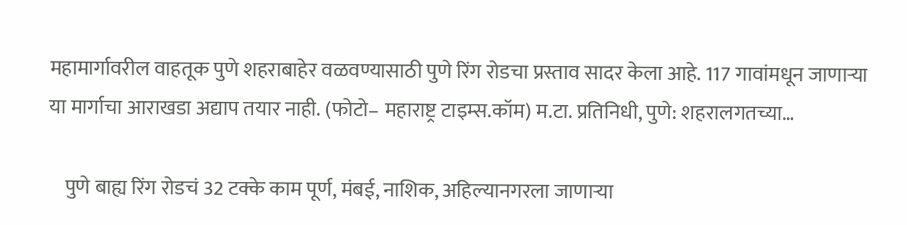महामार्गावरील वाहतूक पुणे शहराबाहेर वळवण्यासाठी पुणे रिंग रोडचा प्रस्ताव सादर केला आहे. 117 गावांमधून जाणाऱ्या या मार्गाचा आराखडा अद्याप तयार नाही. (फोटो– महाराष्ट्र टाइम्स.कॉम) म.टा. प्रतिनिधी, पुणे: शहरालगतच्या…

    पुणे बाह्य रिंग रोडचं 32 टक्के काम पूर्ण, मंबई, नाशिक, अहिल्यानगरला जाणाऱ्या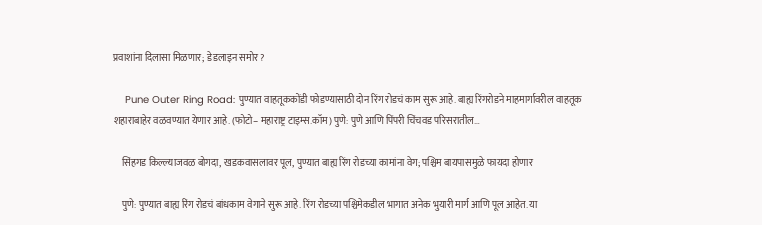प्रवाशांना दिलासा मिळणार; डेडलाइन समोर?

    Pune Outer Ring Road: पुण्यात वाहतूककोंडी फोडण्यासाठी दोन रिंग रोडचं काम सुरू आहे. बाह्य रिंगरोडने माहमार्गावरील वाहतूक शहाराबाहेर वळवण्यात येणार आहे. (फोटो– महाराष्ट्र टाइम्स.कॉम) पुणे: पुणे आणि पिंपरी चिंचवड परिसरातील…

    सिंहगड किल्ल्याजवळ बोगदा, खडकवासलावर पूल, पुण्यात बाह्य रिंग रोडच्या कामांना वेग; पश्चिम बायपासमुळे फायदा होणार

    पुणे: पुण्यात बाह्य रिंग रोडचं बांधकाम वेगाने सुरू आहे. रिंग रोडच्या पश्चिमेकडील भागात अनेक भुयारी मार्ग आणि पूल आहेत. या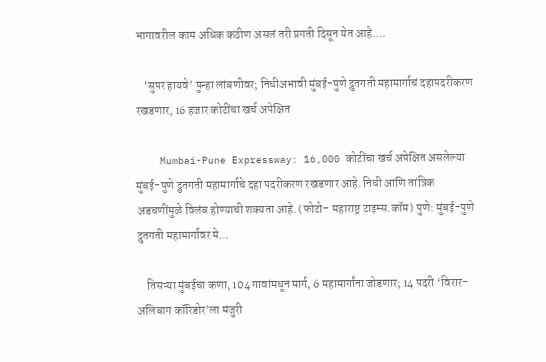भागावरील काम अधिक कठीण असलं तरी प्रगती दिसून येत आहे.…

    ‘सुपर हायवे’ पुन्हा लांबणीवर; निधीअभावी मुंबई-पुणे द्रुतगती महामार्गाचं दहापदरीकरण रखडणार, 16 हजार कोटींचा खर्च अपेक्षित

    Mumbai-Pune Expressway: 16,000 कोटींचा खर्च अपेक्षित असलेल्या मुंबई-पुणे द्रुतगती महामार्गाचे दहा पदरीकरण रखडणार आहे. निधी आणि तांत्रिक अडचणींमुळे विलंब होण्याची शक्यता आहे. (फोटो– महाराष्ट्र टाइम्स.कॉम) पुणे: मुंबई-पुणे द्रुतगती महामार्गावर मे…

    तिसऱ्या मुंबईचा कणा, 104 गावांमधून मार्ग, 6 महामार्गांना जोडणार; 14 पदरी ‘विरार-अलिबाग कॉरिडोर’ला मंजुरी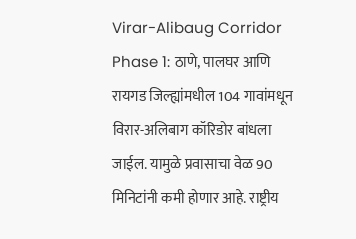Virar-Alibaug Corridor Phase 1: ठाणे, पालघर आणि रायगड जिल्ह्यांमधील 104 गावांमधून विरार-अलिबाग कॉरिडोर बांधला जाईल. यामुळे प्रवासाचा वेळ 90 मिनिटांनी कमी होणार आहे. राष्ट्रीय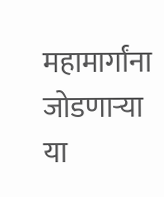महामार्गांना जोडणाऱ्या या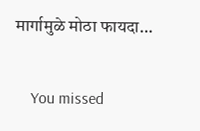मार्गामुळे मोठा फायदा…

    You missed